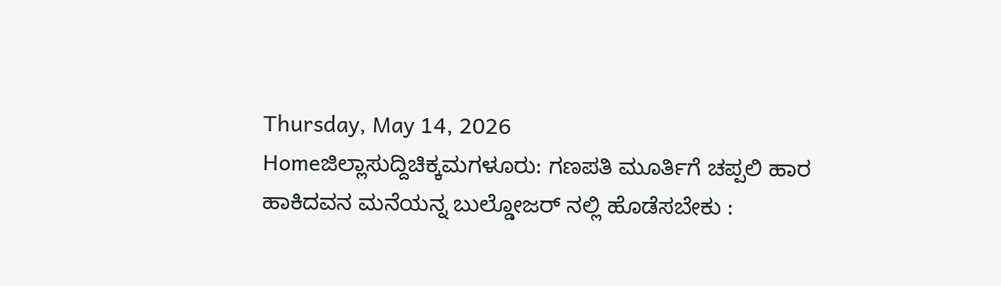Thursday, May 14, 2026
Homeಜಿಲ್ಲಾಸುದ್ದಿಚಿಕ್ಕಮಗಳೂರು: ಗಣಪತಿ ಮೂರ್ತಿಗೆ ಚಪ್ಪಲಿ ಹಾರ ಹಾಕಿದವನ ಮನೆಯನ್ನ ಬುಲ್ಡೋಜರ್ ನಲ್ಲಿ ಹೊಡೆಸಬೇಕು :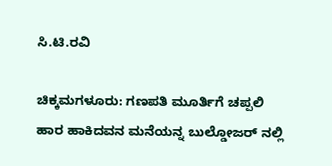ಸಿ.ಟಿ.ರವಿ

ಚಿಕ್ಕಮಗಳೂರು: ಗಣಪತಿ ಮೂರ್ತಿಗೆ ಚಪ್ಪಲಿ ಹಾರ ಹಾಕಿದವನ ಮನೆಯನ್ನ ಬುಲ್ಡೋಜರ್ ನಲ್ಲಿ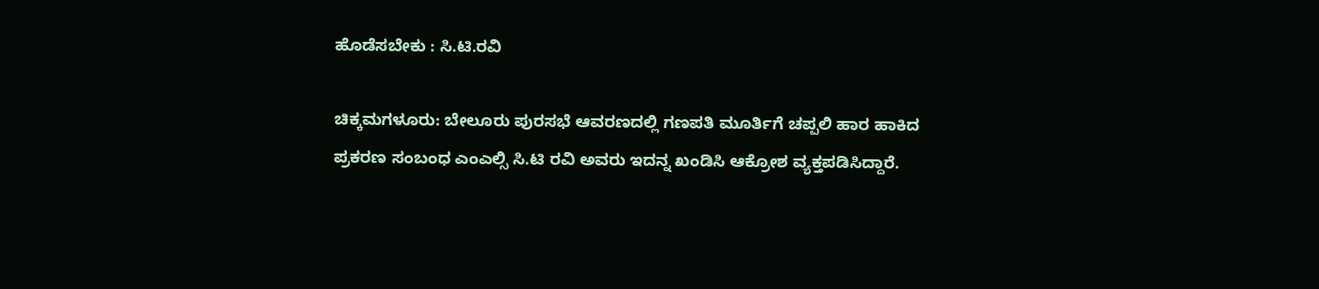ಹೊಡೆಸಬೇಕು : ಸಿ.ಟಿ.ರವಿ

ಚಿಕ್ಕಮಗಳೂರು: ಬೇಲೂರು ಪುರಸಭೆ ಆವರಣದಲ್ಲಿ ಗಣಪತಿ ಮೂರ್ತಿಗೆ ಚಪ್ಪಲಿ ಹಾರ ಹಾಕಿದ ಪ್ರಕರಣ ಸಂಬಂಧ ಎಂಎಲ್ಸಿ ಸಿ.ಟಿ ರವಿ ಅವರು ಇದನ್ನ ಖಂಡಿಸಿ ಆಕ್ರೋಶ ವ್ಯಕ್ತಪಡಿಸಿದ್ದಾರೆ.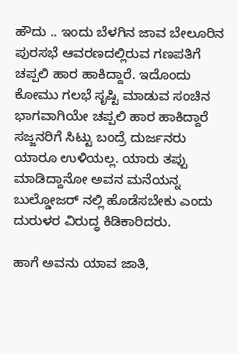ಹೌದು .. ಇಂದು ಬೆಳಗಿನ ಜಾವ ಬೇಲೂರಿನ ಪುರಸಭೆ ಆವರಣದಲ್ಲಿರುವ ಗಣಪತಿಗೆ ಚಪ್ಪಲಿ ಹಾರ ಹಾಕಿದ್ದಾರೆ. ಇದೊಂದು ಕೋಮು ಗಲಭೆ ಸೃಷ್ಟಿ‌ ಮಾಡುವ ಸಂಚಿನ ಭಾಗವಾಗಿಯೇ ಚಪ್ಪಲಿ ಹಾರ ಹಾಕಿದ್ದಾರೆ ಸಜ್ಜನರಿಗೆ ಸಿಟ್ಟು ಬಂದ್ರೆ ದುರ್ಜನರು ಯಾರೂ ಉಳಿಯಲ್ಲ. ಯಾರು ತಪ್ಪು ಮಾಡಿದ್ದಾನೋ ಅವನ‌ ಮನೆಯನ್ನ ಬುಲ್ಡೋಜರ್ ನಲ್ಲಿ ಹೊಡೆಸಬೇಕು ಎಂದು ದುರುಳರ ವಿರುದ್ಧ ಕಿಡಿಕಾರಿದರು.

ಹಾಗೆ ಅವನು ಯಾವ ಜಾತಿ,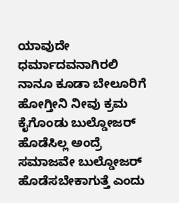ಯಾವುದೇ ಧರ್ಮಾದವನಾಗಿರಲಿ ನಾನೂ ಕೂಡಾ ಬೇಲೂರಿಗೆ ಹೋಗ್ತೀನಿ ನೀವು ಕ್ರಮ ಕೈಗೊಂಡು ಬುಲ್ಡೋಜರ್ ಹೊಡೆಸಿಲ್ಲ ಅಂದ್ರೆ ಸಮಾಜವೇ ಬುಲ್ಡೋಜರ್ ಹೊಡೆಸಬೇಕಾಗುತ್ತೆ ಎಂದು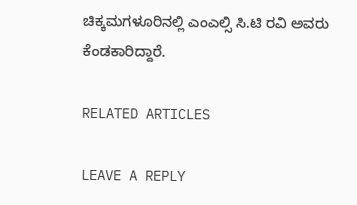ಚಿಕ್ಕಮಗಳೂರಿನಲ್ಲಿ ಎಂಎಲ್ಸಿ ಸಿ.ಟಿ‌ ರವಿ‌ ಅವರು ಕೆಂಡಕಾರಿದ್ದಾರೆ.

RELATED ARTICLES

LEAVE A REPLY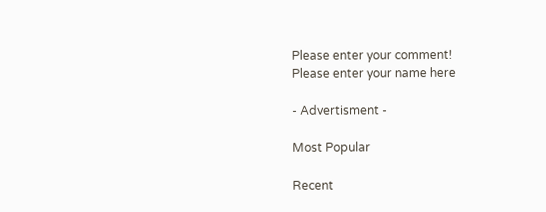Please enter your comment!
Please enter your name here

- Advertisment -

Most Popular

Recent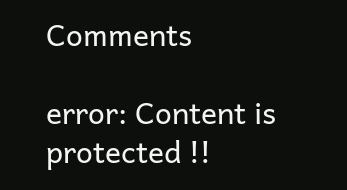Comments

error: Content is protected !!